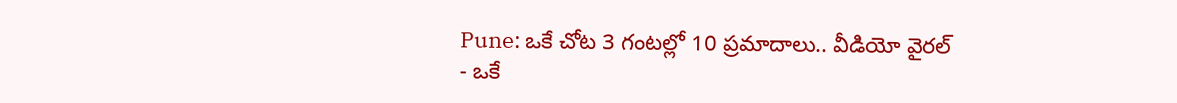Pune: ఒకే చోట 3 గంటల్లో 10 ప్రమాదాలు.. వీడియో వైరల్
- ఒకే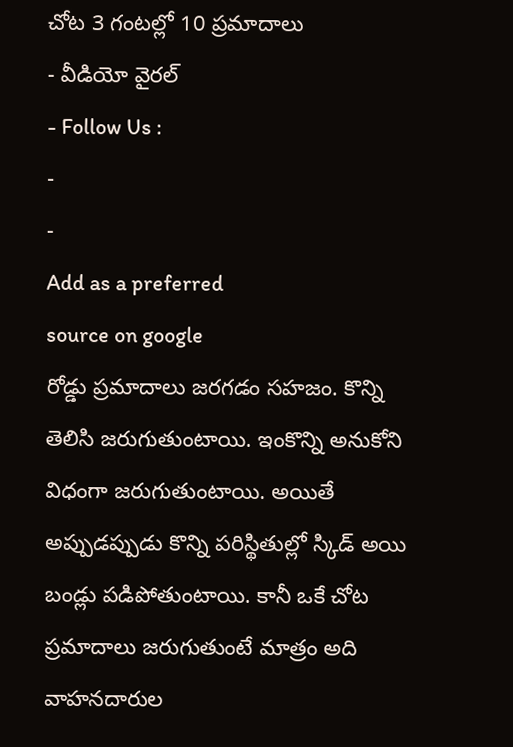చోట 3 గంటల్లో 10 ప్రమాదాలు
- వీడియో వైరల్
- Follow Us :
-
-
Add as a preferred
source on google
రోడ్డు ప్రమాదాలు జరగడం సహజం. కొన్ని తెలిసి జరుగుతుంటాయి. ఇంకొన్ని అనుకోని విధంగా జరుగుతుంటాయి. అయితే అప్పుడప్పుడు కొన్ని పరిస్థితుల్లో స్కిడ్ అయి బండ్లు పడిపోతుంటాయి. కానీ ఒకే చోట ప్రమాదాలు జరుగుతుంటే మాత్రం అది వాహనదారుల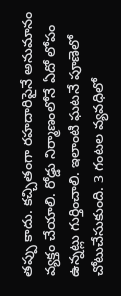తప్పు కాదు. కచ్చితంగా రహదారిపైనే అనుమానం వ్యక్తం చేయాలి. రోడ్డు నిర్మాణంలోనే ఏదో లోపం ఉన్నట్లు గుర్తించాలి. ఇలాంటి ఘటనే పూణెలో చోటుచేసుకుంది. 3 గంటల వ్యవధిలో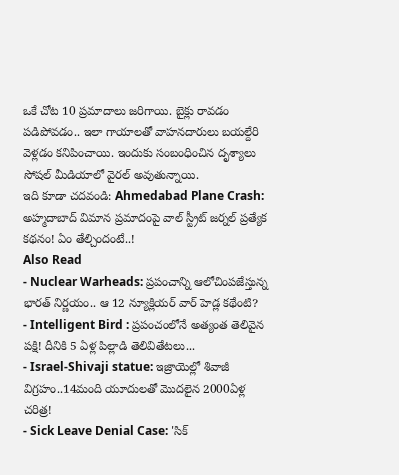ఒకే చోట 10 ప్రమాదాలు జరిగాయి. బైక్లు రావడం పడిపోవడం.. ఇలా గాయాలతో వాహనదారులు బయల్దేరి వెళ్లడం కనిపించాయి. ఇందుకు సంబంధించిన దృశ్యాలు సోషల్ మీడియాలో వైరల్ అవుతున్నాయి.
ఇది కూడా చదవండి: Ahmedabad Plane Crash: అహ్మదాబాద్ విమాన ప్రమాదంపై వాల్ స్ట్రీట్ జర్నల్ ప్రత్యేక కథనం! ఏం తేల్చిందంటే..!
Also Read
- Nuclear Warheads: ప్రపంచాన్ని ఆలోచింపజేస్తున్న భారత్ నిర్ణయం.. ఆ 12 న్యూక్లియర్ వార్ హెడ్ల కథేంటి?
- Intelligent Bird : ప్రపంచంలోనే అత్యంత తెలివైన పక్షి! దీనికి 5 ఏళ్ల పిల్లాడి తెలివితేటలు...
- Israel-Shivaji statue: ఇజ్రాయెల్లో శివాజీ విగ్రహం..14మంది యూదులతో మొదలైన 2000ఏళ్ల చరిత్ర!
- Sick Leave Denial Case: 'సిక్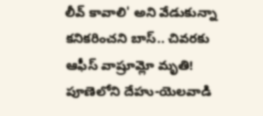లీవ్ కావాలి' అని వేడుకున్నా కనికరించని బాస్.. చివరకు ఆఫీస్ వాష్రూమ్లో మృతి!
పూణెలోని దేహు-యెలవాడి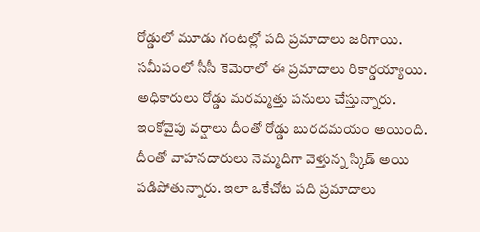రోడ్డులో మూడు గంటల్లో పది ప్రమాదాలు జరిగాయి. సమీపంలో సీసీ కెమెరాలో ఈ ప్రమాదాలు రికార్డయ్యాయి. అధికారులు రోడ్డు మరమ్మత్తు పనులు చేస్తున్నారు. ఇంకోవైపు వర్షాలు దీంతో రోడ్డు బురదమయం అయింది. దీంతో వాహనదారులు నెమ్మదిగా వెళ్తున్న స్కిడ్ అయి పడిపోతున్నారు. ఇలా ఒకేచోట పది ప్రమాదాలు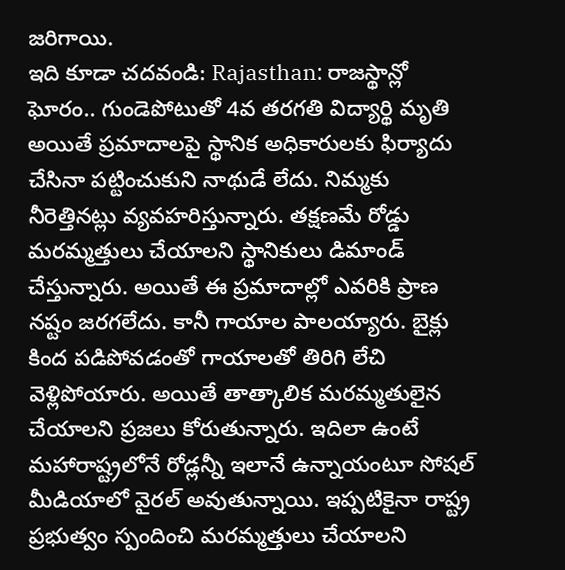జరిగాయి.
ఇది కూడా చదవండి: Rajasthan: రాజస్థాన్లో ఘోరం.. గుండెపోటుతో 4వ తరగతి విద్యార్థి మృతి
అయితే ప్రమాదాలపై స్థానిక అధికారులకు ఫిర్యాదు చేసినా పట్టించుకుని నాథుడే లేదు. నిమ్మకు నీరెత్తినట్లు వ్యవహరిస్తున్నారు. తక్షణమే రోడ్డు మరమ్మత్తులు చేయాలని స్థానికులు డిమాండ్ చేస్తున్నారు. అయితే ఈ ప్రమాదాల్లో ఎవరికి ప్రాణ నష్టం జరగలేదు. కానీ గాయాల పాలయ్యారు. బైక్లు కింద పడిపోవడంతో గాయాలతో తిరిగి లేచి వెళ్లిపోయారు. అయితే తాత్కాలిక మరమ్మతులైన చేయాలని ప్రజలు కోరుతున్నారు. ఇదిలా ఉంటే మహారాష్ట్రలోనే రోడ్లన్నీ ఇలానే ఉన్నాయంటూ సోషల్ మీడియాలో వైరల్ అవుతున్నాయి. ఇప్పటికైనా రాష్ట్ర ప్రభుత్వం స్పందించి మరమ్మత్తులు చేయాలని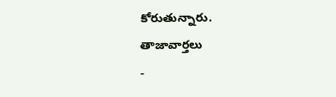కోరుతున్నారు.
తాజావార్తలు
-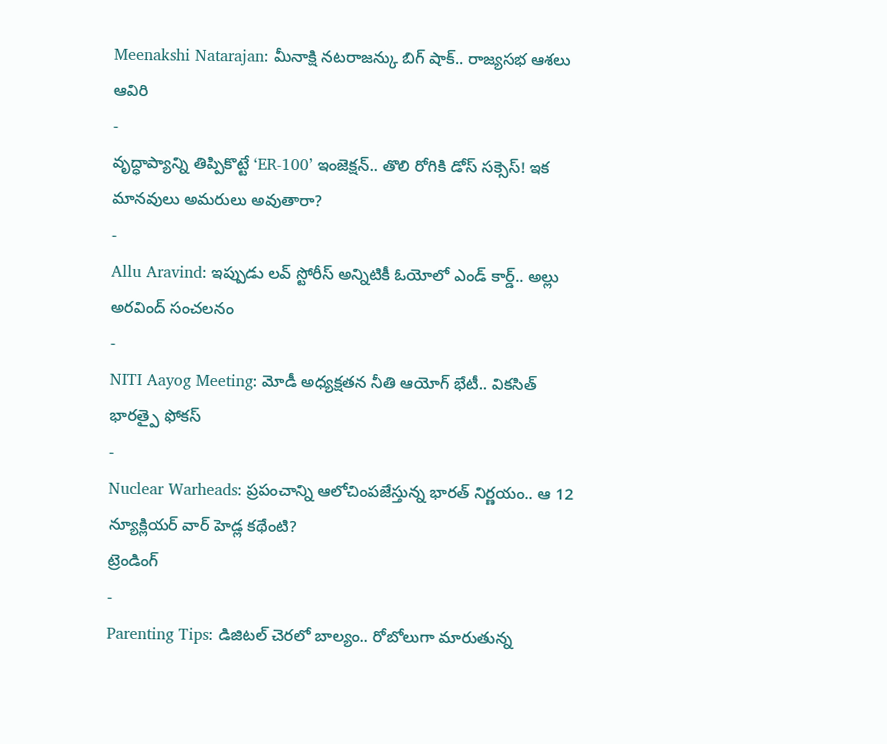Meenakshi Natarajan: మీనాక్షి నటరాజన్కు బిగ్ షాక్.. రాజ్యసభ ఆశలు ఆవిరి
-
వృద్ధాప్యాన్ని తిప్పికొట్టే ‘ER-100’ ఇంజెక్షన్.. తొలి రోగికి డోస్ సక్సెస్! ఇక మానవులు అమరులు అవుతారా?
-
Allu Aravind: ఇప్పుడు లవ్ స్టోరీస్ అన్నిటికీ ఓయోలో ఎండ్ కార్డ్.. అల్లు అరవింద్ సంచలనం
-
NITI Aayog Meeting: మోడీ అధ్యక్షతన నీతి ఆయోగ్ భేటీ.. వికసిత్ భారత్పై ఫోకస్
-
Nuclear Warheads: ప్రపంచాన్ని ఆలోచింపజేస్తున్న భారత్ నిర్ణయం.. ఆ 12 న్యూక్లియర్ వార్ హెడ్ల కథేంటి?
ట్రెండింగ్
-
Parenting Tips: డిజిటల్ చెరలో బాల్యం.. రోబోలుగా మారుతున్న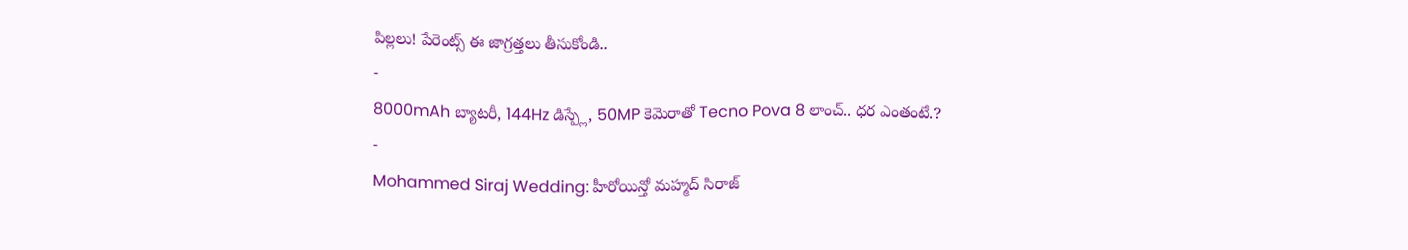పిల్లలు! పేరెంట్స్ ఈ జాగ్రత్తలు తీసుకోండి..
-
8000mAh బ్యాటరీ, 144Hz డిస్ప్లే, 50MP కెమెరాతో Tecno Pova 8 లాంచ్.. ధర ఎంతంటే.?
-
Mohammed Siraj Wedding: హీరోయిన్తో మహ్మద్ సిరాజ్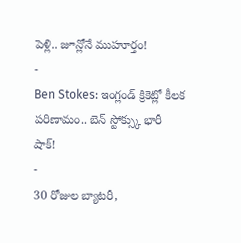పెళ్లి.. జూన్లోనే ముహూర్తం!
-
Ben Stokes: ఇంగ్లండ్ క్రికెట్లో కీలక పరిణామం.. బెన్ స్టోక్స్కు భారీ షాక్!
-
30 రోజుల బ్యాటరీ,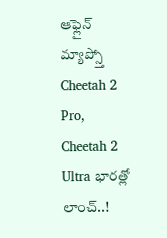ఆఫ్లైన్ మ్యాప్స్తో Cheetah 2 Pro, Cheetah 2 Ultra భారత్లో లాంచ్..!